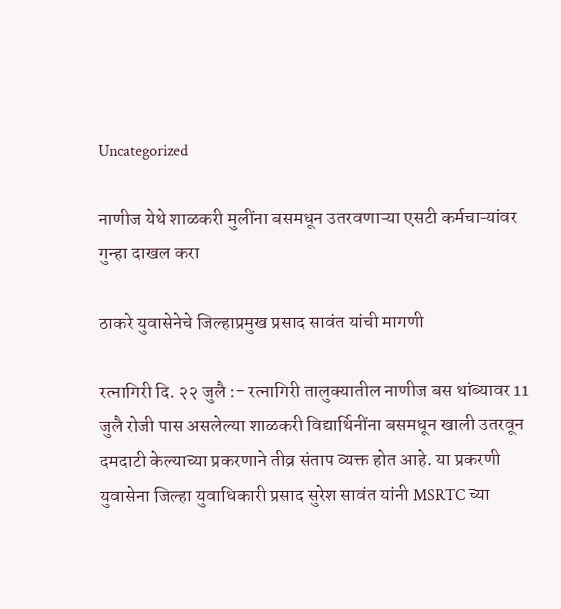Uncategorized

नाणीज येथे शाळकरी मुलींना बसमधून उतरवणाऱ्या एसटी कर्मचाऱ्यांवर गुन्हा दाखल करा

ठाकरे युवासेनेचे जिल्हाप्रमुख प्रसाद सावंत यांची मागणी

रत्नागिरी दि. २२ जुलै :- रत्नागिरी तालुक्यातील नाणीज बस थांब्यावर 11 जुलै रोजी पास असलेल्या शाळकरी विद्यार्थिनींना बसमधून खाली उतरवून दमदाटी केल्याच्या प्रकरणाने तीव्र संताप व्यक्त होत आहे. या प्रकरणी युवासेना जिल्हा युवाधिकारी प्रसाद सुरेश सावंत यांनी MSRTC च्या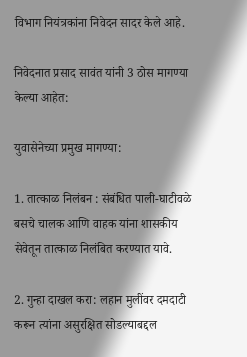विभाग नियंत्रकांना निवेदन सादर केले आहे.

निवेदनात प्रसाद सावंत यांनी 3 ठोस मागण्या केल्या आहेत:

युवासेनेच्या प्रमुख मागण्या:

1. तात्काळ निलंबन : संबंधित पाली-घाटीवळे बसचे चालक आणि वाहक यांना शासकीय सेवेतून तात्काळ निलंबित करण्यात यावे.

2. गुन्हा दाखल करा: लहान मुलींवर दमदाटी करून त्यांना असुरक्षित सोडल्याबद्दल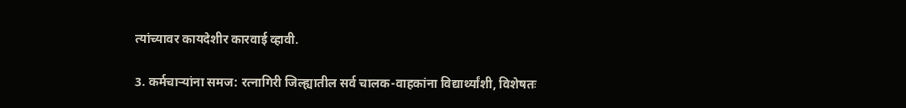त्यांच्यावर कायदेशीर कारवाई व्हावी.

3. कर्मचाऱ्यांना समज: रत्नागिरी जिल्ह्यातील सर्व चालक-वाहकांना विद्यार्थ्यांशी, विशेषतः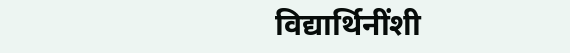विद्यार्थिनींशी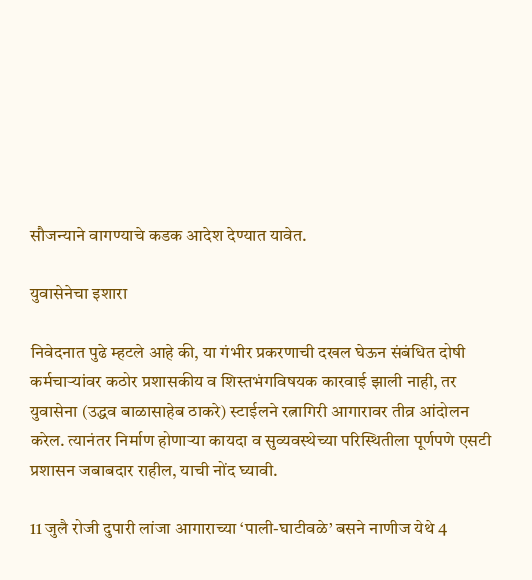सौजन्याने वागण्याचे कडक आदेश देण्यात यावेत.

युवासेनेचा इशारा

निवेदनात पुढे म्हटले आहे की, या गंभीर प्रकरणाची दखल घेऊन संबंधित दोषी कर्मचाऱ्यांवर कठोर प्रशासकीय व शिस्तभंगविषयक कारवाई झाली नाही, तर युवासेना (उद्धव बाळासाहेब ठाकरे) स्टाईलने रत्नागिरी आगारावर तीव्र आंदोलन करेल. त्यानंतर निर्माण होणाऱ्या कायदा व सुव्यवस्थेच्या परिस्थितीला पूर्णपणे एसटी प्रशासन जबाबदार राहील, याची नोंद घ्यावी.

11 जुलै रोजी दुपारी लांजा आगाराच्या ‘पाली-घाटीवळे’ बसने नाणीज येथे 4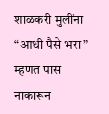शाळकरी मुलींना “आधी पैसे भरा” म्हणत पास नाकारून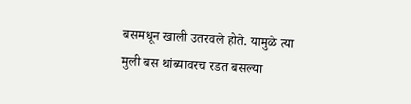बसमधून खाली उतरवले होते. यामुळे त्या मुली बस थांब्यावरच रडत बसल्या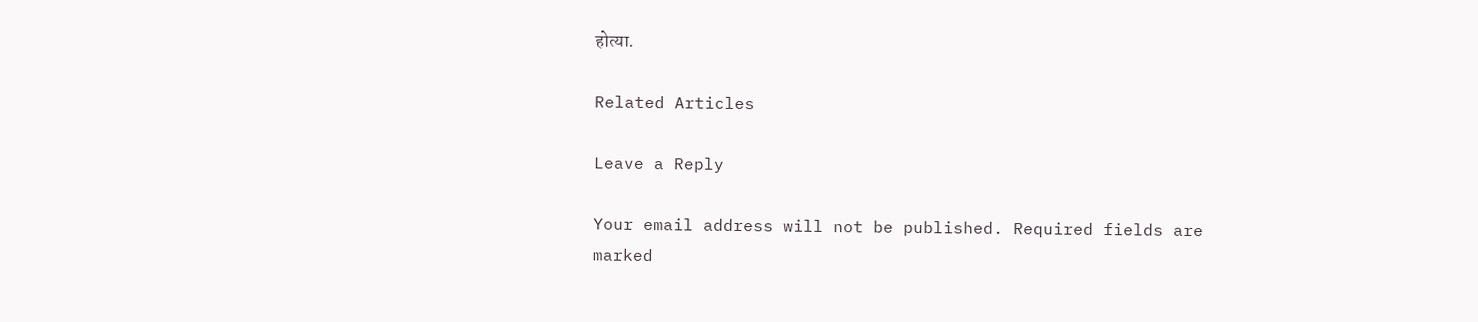होत्या.

Related Articles

Leave a Reply

Your email address will not be published. Required fields are marked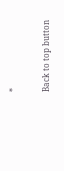*

Back to top button